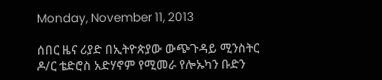Monday, November 11, 2013

ሰበር ዜና ሪያድ በኢትዮጵያው ውጭጉዳይ ሚንስትር ዶ/ር ቴድሮስ አድሃኖም የሚመራ የሎኡካን ቡድን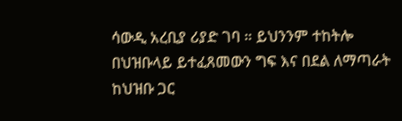ሳውዲ አረቢያ ሪያድ ገባ ። ይህንንም ተከትሎ በህዝቡላይ ይተፈጸመውን ግፍ እና በደል ለማጣራት ከህዝቡ ጋር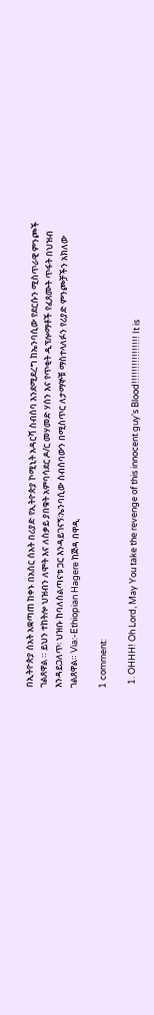በኢትዮጵያ ሰአት አቋጣጠ ከቀኑ በአስር ሰአት በሪያድ የኢትዮጵያ ኮሚኒት አዳርሻ ስብሰባ እንደሚደረግ ከኤንባሲው የደርሱን ሚስጥራዊ ምንጮች ገልጸዋል ። ይህን ተከትሎ ህዝብን ለሞት እና ለስቃይ ያበቁት አምባሳደር ዶ/ር መሃመድ ሃሰን እና የጥቂት ዲፕሎማቶች የፈጸሙት ጥፋት በህዝብ እንዳይጋለጥ፡ ህዝቡ ከባለስልጣናቱ ጋር እንዳይገናኝ፡ኤንባሲው ስብሰባውን በሚስጥር ለታማኞቹ ማስተላለፉን የሪያድ ምንጮቻችን አክለው ገልጸዋል። Via:-Ethiopian Hagere ከጅዳ በዋዲ

1 comment:

  1. OHHH! Oh Lord, May You take the revenge of this innocent guy's Blood!!!!!!!!!!!!!!!! It is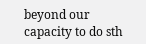beyond our capacity to do sth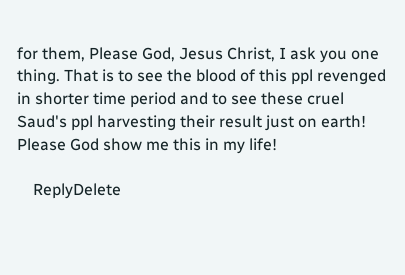for them, Please God, Jesus Christ, I ask you one thing. That is to see the blood of this ppl revenged in shorter time period and to see these cruel Saud's ppl harvesting their result just on earth! Please God show me this in my life!

    ReplyDelete